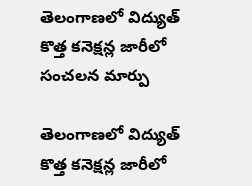తెలంగాణలో విద్యుత్ కొత్త కనెక్షన్ల జారీలో సంచలన మార్పు

తెలంగాణలో విద్యుత్ కొత్త కనెక్షన్ల జారీలో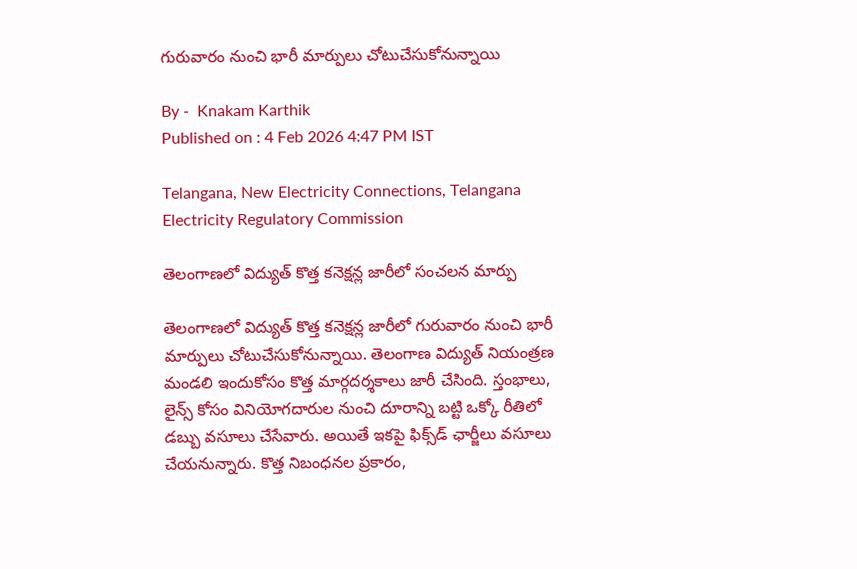గురువారం నుంచి భారీ మార్పులు చోటుచేసుకోనున్నాయి

By -  Knakam Karthik
Published on : 4 Feb 2026 4:47 PM IST

Telangana, New Electricity Connections, Telangana Electricity Regulatory Commission

తెలంగాణలో విద్యుత్ కొత్త కనెక్షన్ల జారీలో సంచలన మార్పు

తెలంగాణలో విద్యుత్ కొత్త కనెక్షన్ల జారీలో గురువారం నుంచి భారీ మార్పులు చోటుచేసుకోనున్నాయి. తెలంగాణ విద్యుత్ నియంత్రణ మండలి ఇందుకోసం కొత్త మార్గదర్శకాలు జారీ చేసింది. స్తంభాలు, లైన్స్ కోసం వినియోగదారుల నుంచి దూరాన్ని బట్టి ఒక్కో రీతిలో డబ్బు వసూలు చేసేవారు. అయితే ఇకపై ఫిక్స్‌డ్‌ ఛార్జీలు వసూలు చేయనున్నారు. కొత్త నిబంధనల ప్రకారం,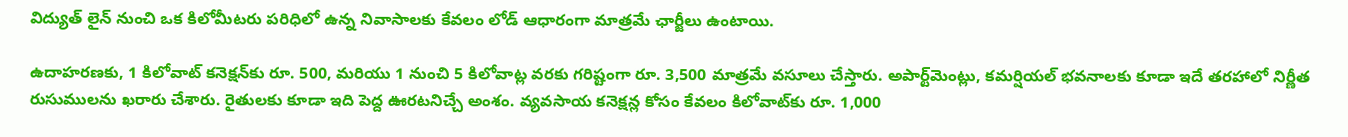విద్యుత్ లైన్ నుంచి ఒక కిలోమీటరు పరిధిలో ఉన్న నివాసాలకు కేవలం లోడ్ ఆధారంగా మాత్రమే ఛార్జీలు ఉంటాయి.

ఉదాహరణకు, 1 కిలోవాట్ కనెక్షన్‌కు రూ. 500, మరియు 1 నుంచి 5 కిలోవాట్ల వరకు గరిష్టంగా రూ. 3,500 మాత్రమే వసూలు చేస్తారు. అపార్ట్‌మెంట్లు, కమర్షియల్ భవనాలకు కూడా ఇదే తరహాలో నిర్ణీత రుసుములను ఖరారు చేశారు. రైతులకు కూడా ఇది పెద్ద ఊరటనిచ్చే అంశం. వ్యవసాయ కనెక్షన్ల కోసం కేవలం కిలోవాట్‌కు రూ. 1,000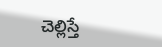చెల్లిస్తే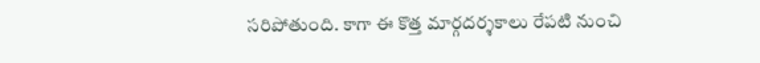సరిపోతుంది. కాగా ఈ కొత్త మార్గదర్శకాలు రేపటి నుంచి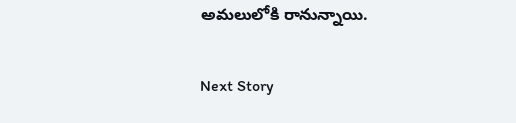అమలులోకి రానున్నాయి.

Next Story